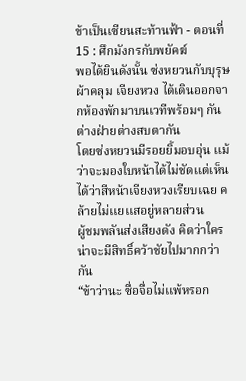ข้าเป็นเซียนสะท้านฟ้า - ตอนที่ 15 : ศึกมังกรกับพยัคฆ์
พอได้ยินดังนั้น ซ่งหยวนกับบุรุษผ้าคลุม เจียงหวง ได้เดินออกจากห้องพักมาบนเวทีพร้อมๆ กัน ต่างฝ่ายต่างสบตากัน
โดยซ่งหยวนมีรอยยิ้มอบอุ่น เเม้ว่าจะมองใบหน้าได้ไม่ชัดเเต่เห็นได้ว่าสีหน้าเจียงหวงเรียบเฉย คล้ายไม่เเยเเสอยู่หลายส่วน
ผู้ชมพลันส่งเสียงดัง คิดว่าใครน่าจะมีสิทธิ์คว้าชัยไปมากกว่ากัน
“ข้าว่านะ ซื่อจื่อไม่เเพ้หรอก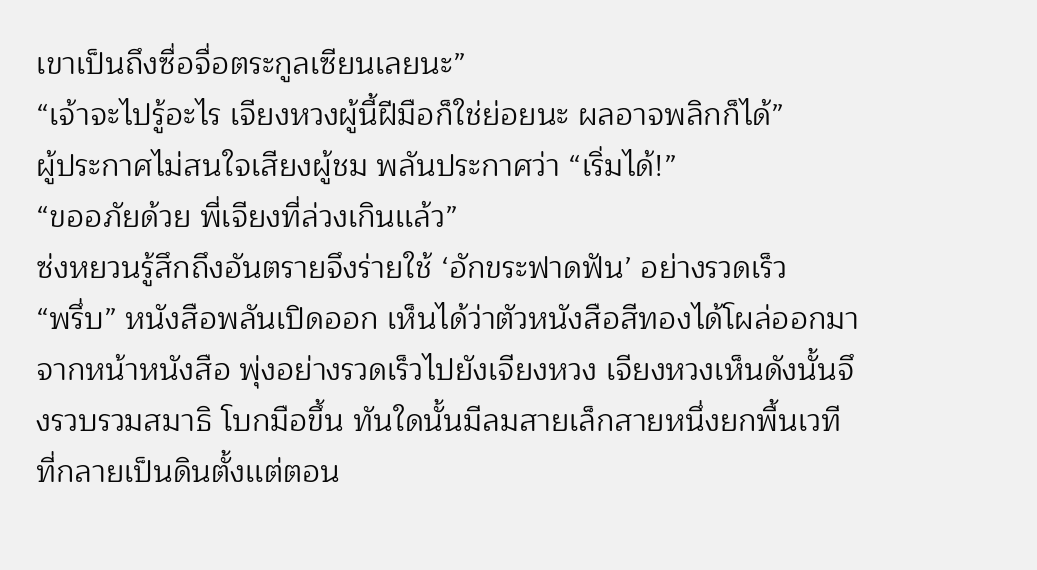เขาเป็นถึงซื่อจื่อตระกูลเซียนเลยนะ”
“เจ้าจะไปรู้อะไร เจียงหวงผู้นี้ฝีมือก็ใช่ย่อยนะ ผลอาจพลิกก็ได้”
ผู้ประกาศไม่สนใจเสียงผู้ชม พลันประกาศว่า “เริ่มได้!”
“ขออภัยด้วย พี่เจียงที่ล่วงเกินเเล้ว”
ซ่งหยวนรู้สึกถึงอันตรายจึงร่ายใช้ ‘อักขระฟาดฟัน’ อย่างรวดเร็ว
“พรึ่บ” หนังสือพลันเปิดออก เห็นได้ว่าตัวหนังสือสีทองได้โผล่ออกมาจากหน้าหนังสือ พุ่งอย่างรวดเร็วไปยังเจียงหวง เจียงหวงเห็นดังนั้นจึงรวบรวมสมาธิ โบกมือขึ้น ทันใดนั้นมีลมสายเล็กสายหนึ่งยกพื้นเวทีที่กลายเป็นดินตั้งเเต่ตอน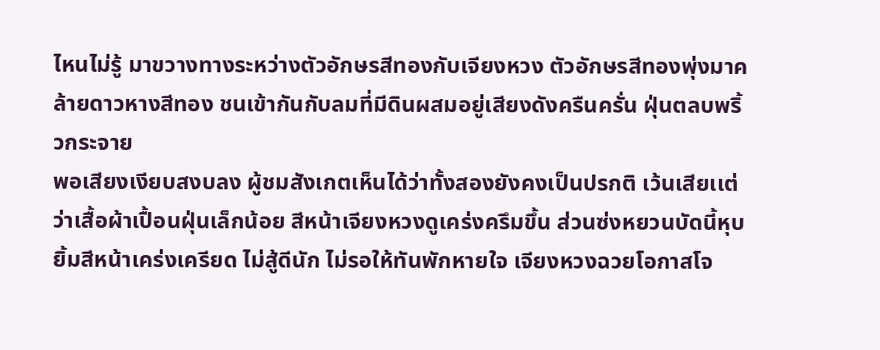ไหนไม่รู้ มาขวางทางระหว่างตัวอักษรสีทองกับเจียงหวง ตัวอักษรสีทองพุ่งมาคล้ายดาวหางสีทอง ชนเข้ากันกับลมที่มีดินผสมอยู่เสียงดังครืนครั่น ฝุ่นตลบพริ้วกระจาย
พอเสียงเงียบสงบลง ผู้ชมสังเกตเห็นได้ว่าทั้งสองยังคงเป็นปรกติ เว้นเสียเเต่ว่าเสื้อผ้าเปื้อนฝุ่นเล็กน้อย สีหน้าเจียงหวงดูเคร่งครึมขึ้น ส่วนซ่งหยวนบัดนี้หุบยิ้มสีหน้าเคร่งเครียด ไม่สู้ดีนัก ไม่รอให้ทันพักหายใจ เจียงหวงฉวยโอกาสโจ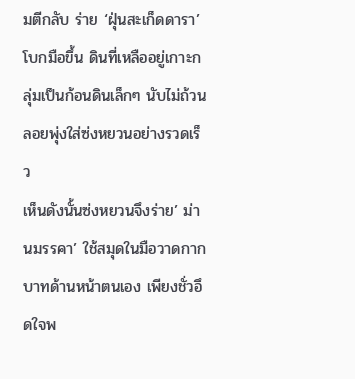มตีกลับ ร่าย ‘ฝุ่นสะเก็ดดารา’ โบกมือขึ้น ดินที่เหลืออยู่เกาะกลุ่มเป็นก้อนดินเล็กๆ นับไม่ถ้วน ลอยพุ่งใส่ซ่งหยวนอย่างรวดเร็ว
เห็นดังนั้นซ่งหยวนจึงร่าย’ ม่านมรรคา’ ใช้สมุดในมือวาดกากบาทด้านหน้าตนเอง เพียงชั่วอึดใจพ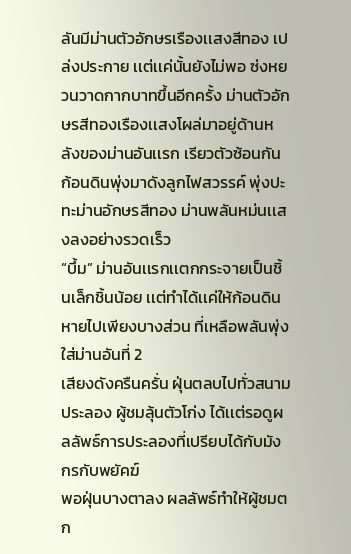ลันมีม่านตัวอักษรเรืองเเสงสีทอง เปล่งประกาย เเต่เเค่นั้นยังไม่พอ ซ่งหยวนวาดกากบาทขึ้นอีกครั้ง ม่านตัวอักษรสีทองเรืองเเสงโผล่มาอยู่ด้านหลังของม่านอันเเรก เรียวตัวซ้อนกัน ก้อนดินพุ่งมาดังลูกไฟสวรรค์ พุ่งปะทะม่านอักษรสีทอง ม่านพลันหม่นเเสงลงอย่างรวดเร็ว
“บึ้ม” ม่านอันเเรกเเตกกระจายเป็นชิ้นเล็กชิ้นน้อย เเต่ทำได้เเค่ให้ก้อนดินหายไปเพียงบางส่วน ที่เหลือพลันพุ่งใส่ม่านอันที่ 2
เสียงดังครืนครั่น ฝุ่นตลบไปทั่วสนามประลอง ผู้ชมลุ้นตัวโก่ง ได้เเต่รอดูผลลัพธ์การประลองที่เปรียบได้กับมังกรกับพยัคฆ์
พอฝุ่นบางตาลง ผลลัพธ์ทำให้ผู้ชมตก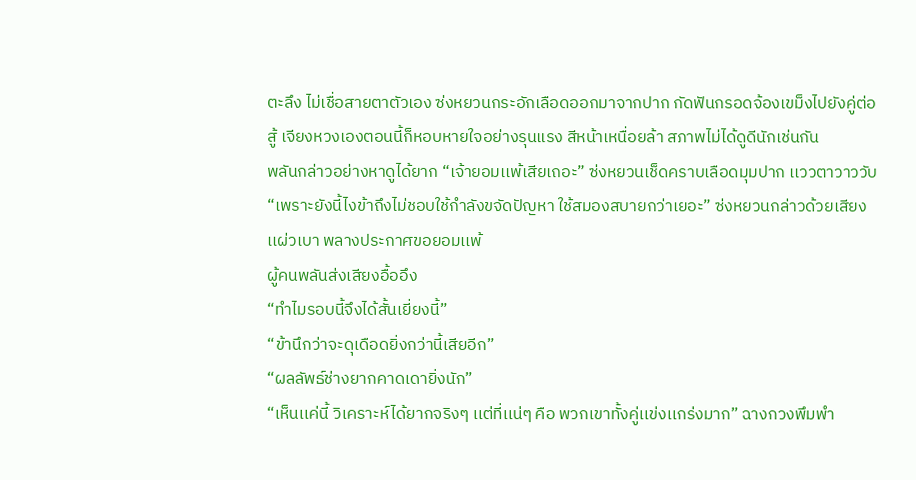ตะลึง ไม่เชื่อสายตาตัวเอง ซ่งหยวนกระอักเลือดออกมาจากปาก กัดฟันกรอดจ้องเขม็งไปยังคู่ต่อสู้ เจียงหวงเองตอนนี้ก็หอบหายใจอย่างรุนแรง สีหน้าเหนื่อยล้า สภาพไม่ได้ดูดีนักเช่นกัน
พลันกล่าวอย่างหาดูได้ยาก “เจ้ายอมเเพ้เสียเถอะ” ซ่งหยวนเช็ดคราบเลือดมุมปาก เเววตาวาววับ
“เพราะยังนี้ไงข้าถึงไม่ชอบใช้กำลังขจัดปัญหา ใช้สมองสบายกว่าเยอะ” ซ่งหยวนกล่าวด้วยเสียงเเผ่วเบา พลางประกาศขอยอมเเพ้
ผู้คนพลันส่งเสียงอื้ออึง
“ทำไมรอบนี้จึงได้สั้นเยี่ยงนี้”
“ข้านึกว่าจะดุเดือดยิ่งกว่านี้เสียอีก”
“ผลลัพธ์ช่างยากคาดเดายิ่งนัก”
“เห็นเเค่นี้ วิเคราะห์ได้ยากจริงๆ เเต่ที่เเน่ๆ คือ พวกเขาทั้งคู่เเข่งเเกร่งมาก” ฉางกวงพึมพำ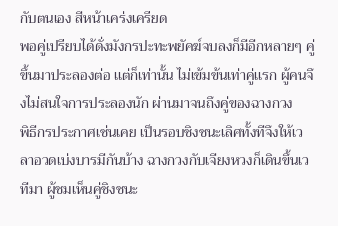กับตนเอง สีหน้าเคร่งเครียด
พอคู่เปรียบได้ดั่งมังกรปะทะพยัคฆ์จบลงก็มีอีกหลายๆ คู่ขึ้นมาประลองต่อ เเต่ก็เท่านั้น ไม่เข้มข้นเท่าคู่เเรก ผู้คนจึงไม่สนใจการประลองนัก ผ่านมาจนถึงคู่ของฉางกวง
พิธีกรประกาศเช่นเคย เป็นรอบชิงชนะเลิศทั้งทีจึงให้เวลาอวดเบ่งบารมีกันบ้าง ฉางกวงกับเจียงหวงก็เดินขึ้นเวทีมา ผู้ชมเห็นคู่ชิงชนะ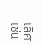เลิศเช่น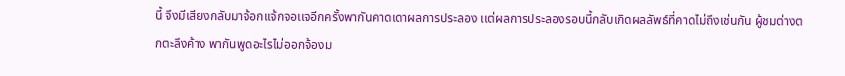นี้ จึงมีเสียงกลับมาจ้อกเเจ้กจอเเจอีกครั้งพากันคาดเดาผลการประลอง เเต่ผลการประลองรอบนี้กลับเกิดผลลัพธ์ที่คาดไม่ถึงเช่นกัน ผู้ชมต่างตกตะลึงค้าง พากันพูดอะไรไม่ออกจ้องม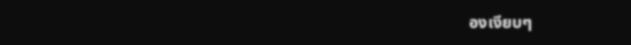องเงียบๆ